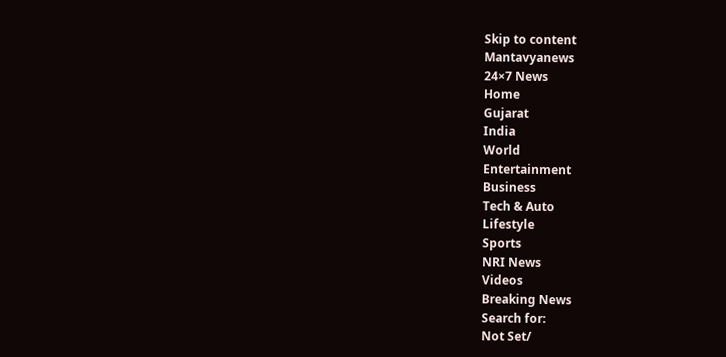Skip to content
Mantavyanews
24×7 News
Home
Gujarat
India
World
Entertainment
Business
Tech & Auto
Lifestyle
Sports
NRI News
Videos
Breaking News
Search for:
Not Set/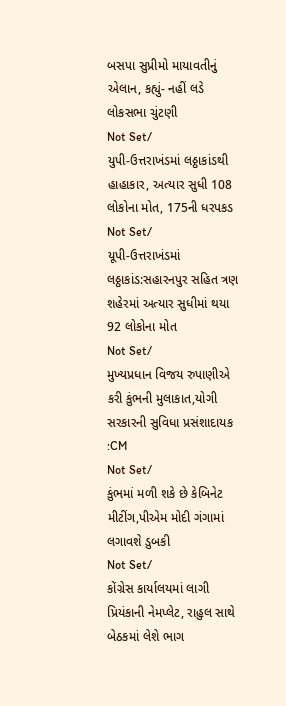બસપા સુપ્રીમો માયાવતીનું એલાન, કહ્યું- નહીં લડે લોકસભા ચુંટણી
Not Set/
યુપી-ઉત્તરાખંડમાં લઠ્ઠાકાંડથી હાહાકાર, અત્યાર સુધી 108 લોકોના મોત, 175ની ધરપકડ
Not Set/
યૂપી-ઉત્તરાખંડમાં લઠ્ઠાકાંડ:સહારનપુર સહિત ત્રણ શહેરમાં અત્યાર સુધીમાં થયા 92 લોકોના મોત
Not Set/
મુખ્યપ્રધાન વિજય રુપાણીએ કરી કુંભની મુલાકાત,યોગી સરકારની સુવિધા પ્રસંશાદાયક :CM
Not Set/
કુંભમાં મળી શકે છે કેબિનેટ મીટીંગ,પીએમ મોદી ગંગામાં લગાવશે ડુબકી
Not Set/
કોંગ્રેસ કાર્યાલયમાં લાગી પ્રિયંકાની નેમપ્લેટ, રાહુલ સાથે બેઠકમાં લેશે ભાગ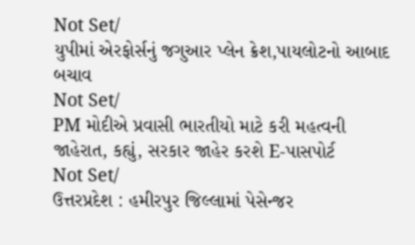Not Set/
યુપીમાં એરફોર્સનું જગુઆર પ્લેન ક્રેશ,પાયલોટનો આબાદ બચાવ
Not Set/
PM મોદીએ પ્રવાસી ભારતીયો માટે કરી મહત્વની જાહેરાત, કહ્યું, સરકાર જાહેર કરશે E-પાસપોર્ટ
Not Set/
ઉત્તરપ્રદેશ : હમીરપુર જિલ્લામાં પેસેન્જર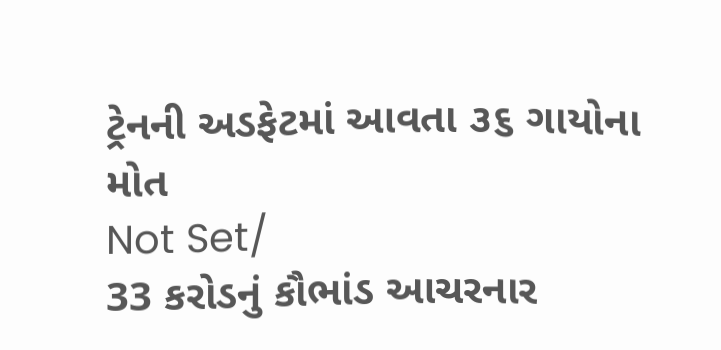ટ્રેનની અડફેટમાં આવતા ૩૬ ગાયોના મોત
Not Set/
33 કરોડનું કૌભાંડ આચરનાર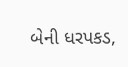બેની ધરપકડ,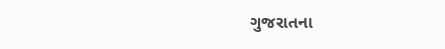ગુજરાતના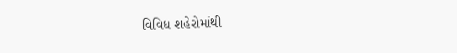વિવિધ શહેરોમાંથી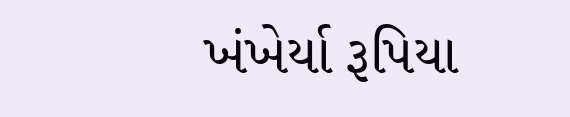ખંખેર્યા રૂપિયા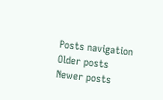Posts navigation
Older posts
Newer posts